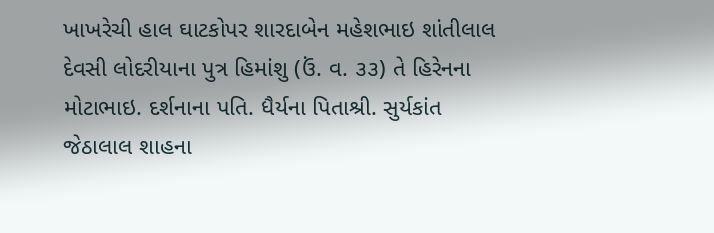ખાખરેચી હાલ ઘાટકોપર શારદાબેન મહેશભાઇ શાંતીલાલ દેવસી લોદરીયાના પુત્ર હિમાંશુ (ઉં. વ. ૩૩) તે હિરેનના મોટાભાઇ. દર્શનાના પતિ. ધૈર્યના પિતાશ્રી. સુર્યકાંત જેઠાલાલ શાહના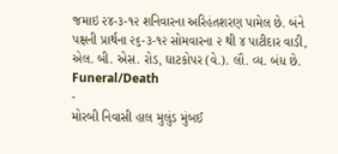જમાઇ ૨૪-૩-૧૨ શનિવારના અરિહંતશરણ પામેલ છે. બંને પક્ષની પ્રાર્થના ૨૬-૩-૧૨ સોમવારના ૨ થી ૪ પાટીદાર વાડી, એલ. બી. એસ. રોડ, ઘાટકોપર (વે.). લૌ. વ્ય. બંધ છે.
Funeral/Death
-
મોરબી નિવાસી હાલ મુલુંડ મુંબઈ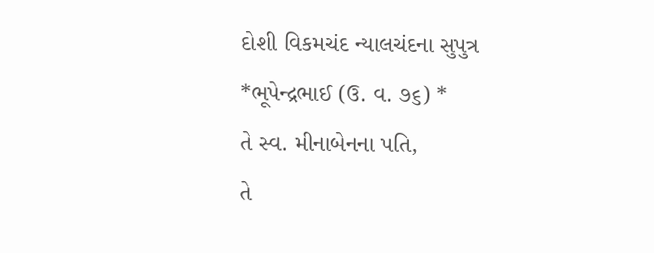દોશી વિકમચંદ ન્યાલચંદના સુપુત્ર
*ભૂપેન્દ્રભાઈ (ઉ. વ. ૭૬) *
તે સ્વ. મીનાબેનના પતિ,
તે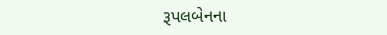રૂપલબેનના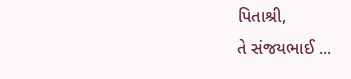પિતાશ્રી,
તે સંજયભાઈ ...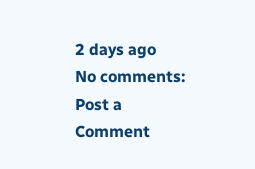2 days ago
No comments:
Post a Comment